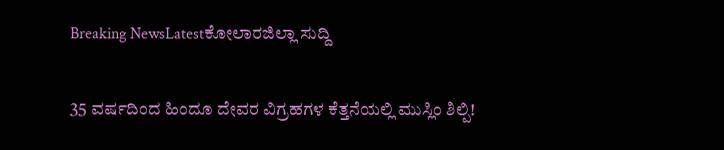Breaking NewsLatestಕೋಲಾರಜಿಲ್ಲಾ ಸುದ್ದಿ

35 ವರ್ಷದಿಂದ ಹಿಂದೂ ದೇವರ ವಿಗ್ರಹಗಳ ಕೆತ್ತನೆಯಲ್ಲಿ ಮುಸ್ಲಿಂ ಶಿಲ್ಪಿ!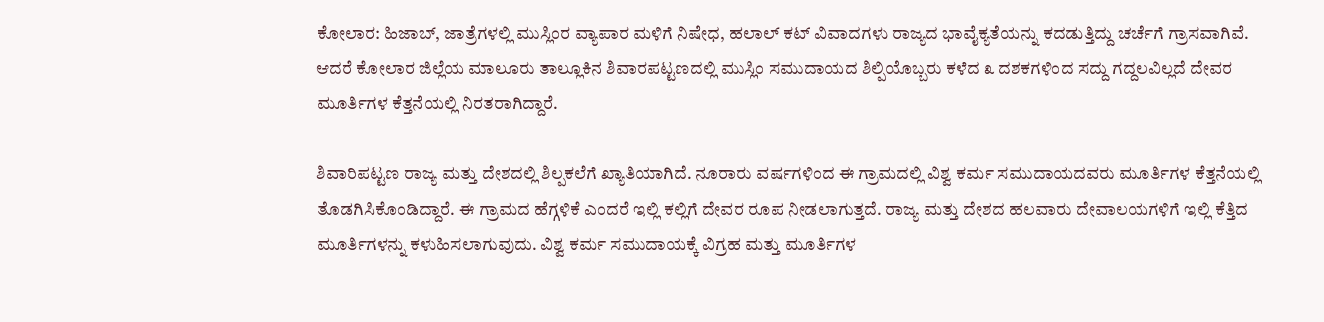ಕೋಲಾರ: ಹಿಜಾಬ್, ಜಾತ್ರೆಗಳಲ್ಲಿ ಮುಸ್ಲಿಂರ ವ್ಯಾಪಾರ ಮಳಿಗೆ ನಿಷೇಧ, ಹಲಾಲ್ ಕಟ್ ವಿವಾದಗಳು ರಾಜ್ಯದ ಭಾವೈಕ್ಯತೆಯನ್ನು ಕದಡುತ್ತಿದ್ದು ಚರ್ಚೆಗೆ ಗ್ರಾಸವಾಗಿವೆ. ಆದರೆ ಕೋಲಾರ ಜಿಲ್ಲೆಯ ಮಾಲೂರು ತಾಲ್ಲೂಕಿನ ಶಿವಾರಪಟ್ಟಣದಲ್ಲಿ ಮುಸ್ಲಿಂ ಸಮುದಾಯದ ಶಿಲ್ಪಿಯೊಬ್ಬರು ಕಳೆದ ೩ ದಶಕಗಳಿಂದ ಸದ್ದು ಗದ್ದಲವಿಲ್ಲದೆ ದೇವರ ಮೂರ್ತಿಗಳ ಕೆತ್ತನೆಯಲ್ಲಿ ನಿರತರಾಗಿದ್ದಾರೆ.

ಶಿವಾರಿಪಟ್ಟಣ ರಾಜ್ಯ ಮತ್ತು ದೇಶದಲ್ಲಿ ಶಿಲ್ಪಕಲೆಗೆ ಖ್ಯಾತಿಯಾಗಿದೆ. ನೂರಾರು ವರ್ಷಗಳಿಂದ ಈ ಗ್ರಾಮದಲ್ಲಿ ವಿಶ್ವ ಕರ್ಮ ಸಮುದಾಯದವರು ಮೂರ್ತಿಗಳ ಕೆತ್ತನೆಯಲ್ಲಿ ತೊಡಗಿಸಿಕೊಂಡಿದ್ದಾರೆ. ಈ ಗ್ರಾಮದ ಹೆಗ್ಗಳಿಕೆ ಎಂದರೆ ಇಲ್ಲಿ ಕಲ್ಲಿಗೆ ದೇವರ ರೂಪ ನೀಡಲಾಗುತ್ತದೆ. ರಾಜ್ಯ ಮತ್ತು ದೇಶದ ಹಲವಾರು ದೇವಾಲಯಗಳಿಗೆ ಇಲ್ಲಿ ಕೆತ್ತಿದ ಮೂರ್ತಿಗಳನ್ನು ಕಳುಹಿಸಲಾಗುವುದು. ವಿಶ್ವ ಕರ್ಮ ಸಮುದಾಯಕ್ಕೆ ವಿಗ್ರಹ ಮತ್ತು ಮೂರ್ತಿಗಳ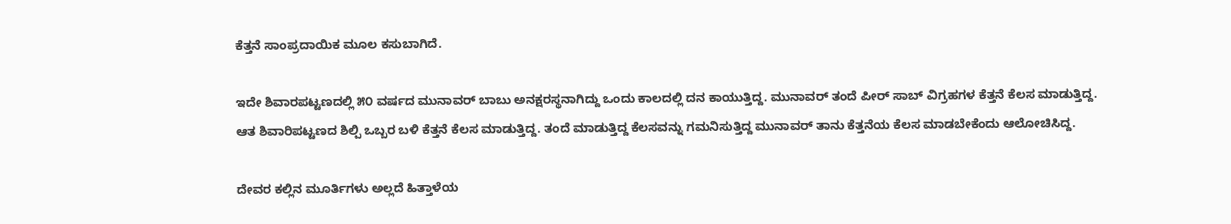ಕೆತ್ತನೆ ಸಾಂಪ್ರದಾಯಿಕ ಮೂಲ ಕಸುಬಾಗಿದೆ.

ಇದೇ ಶಿವಾರಪಟ್ಟಣದಲ್ಲಿ ೫೦ ವರ್ಷದ ಮುನಾವರ್ ಬಾಬು ಅನಕ್ಷರಸ್ಥನಾಗಿದ್ದು ಒಂದು ಕಾಲದಲ್ಲಿ ದನ ಕಾಯುತ್ತಿದ್ದ. ಮುನಾವರ್ ತಂದೆ ಪೀರ್ ಸಾಬ್ ವಿಗ್ರಹಗಳ ಕೆತ್ತನೆ ಕೆಲಸ ಮಾಡುತ್ತಿದ್ದ. ಆತ ಶಿವಾರಿಪಟ್ಟಣದ ಶಿಲ್ಪಿ ಒಬ್ಬರ ಬಳಿ ಕೆತ್ತನೆ ಕೆಲಸ ಮಾಡುತ್ತಿದ್ದ. ತಂದೆ ಮಾಡುತ್ತಿದ್ದ ಕೆಲಸವನ್ನು ಗಮನಿಸುತ್ತಿದ್ದ ಮುನಾವರ್ ತಾನು ಕೆತ್ತನೆಯ ಕೆಲಸ ಮಾಡಬೇಕೆಂದು ಆಲೋಚಿಸಿದ್ದ.

ದೇವರ ಕಲ್ಲಿನ ಮೂರ್ತಿಗಳು ಅಲ್ಲದೆ ಹಿತ್ತಾಳೆಯ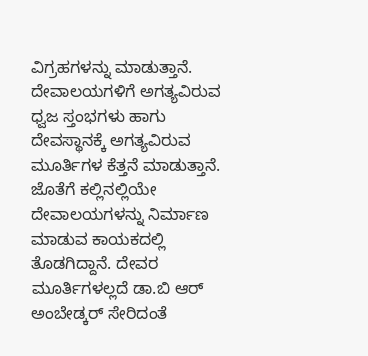ವಿಗ್ರಹಗಳನ್ನು ಮಾಡುತ್ತಾನೆ. ದೇವಾಲಯಗಳಿಗೆ ಅಗತ್ಯವಿರುವ ಧ್ವಜ ಸ್ತಂಭಗಳು ಹಾಗು ದೇವಸ್ಥಾನಕ್ಕೆ ಅಗತ್ಯವಿರುವ ಮೂರ್ತಿಗಳ ಕೆತ್ತನೆ ಮಾಡುತ್ತಾನೆ. ಜೊತೆಗೆ ಕಲ್ಲಿನಲ್ಲಿಯೇ ದೇವಾಲಯಗಳನ್ನು ನಿರ್ಮಾಣ ಮಾಡುವ ಕಾಯಕದಲ್ಲಿ ತೊಡಗಿದ್ದಾನೆ. ದೇವರ ಮೂರ್ತಿಗಳಲ್ಲದೆ ಡಾ.ಬಿ ಆರ್ ಅಂಬೇಡ್ಕರ್ ಸೇರಿದಂತೆ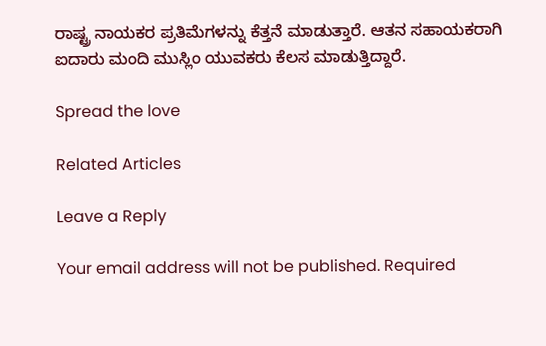ರಾಷ್ಟ್ರ ನಾಯಕರ ಪ್ರತಿಮೆಗಳನ್ನು ಕೆತ್ತನೆ ಮಾಡುತ್ತಾರೆ. ಆತನ ಸಹಾಯಕರಾಗಿ ಐದಾರು ಮಂದಿ ಮುಸ್ಲಿಂ ಯುವಕರು ಕೆಲಸ ಮಾಡುತ್ತಿದ್ದಾರೆ.

Spread the love

Related Articles

Leave a Reply

Your email address will not be published. Required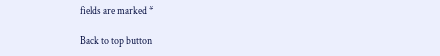fields are marked *

Back to top button